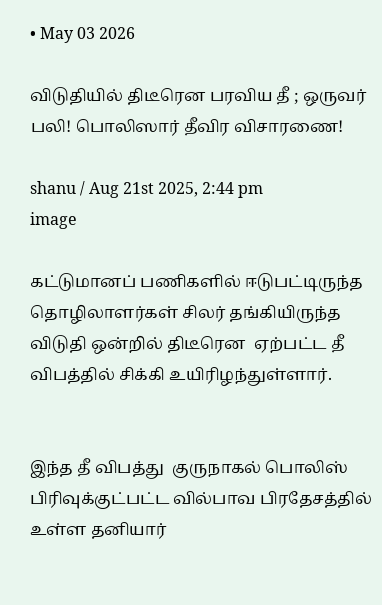• May 03 2026

விடுதியில் திடீரென பரவிய தீ ; ஒருவர் பலி! பொலிஸார் தீவிர விசாரணை!

shanu / Aug 21st 2025, 2:44 pm
image

கட்டுமானப் பணிகளில் ஈடுபட்டிருந்த தொழிலாளர்கள் சிலர் தங்கியிருந்த விடுதி ஒன்றில் திடீரென  ஏற்பட்ட தீ விபத்தில் சிக்கி உயிரிழந்துள்ளார்.


இந்த தீ விபத்து  குருநாகல் பொலிஸ் பிரிவுக்குட்பட்ட வில்பாவ பிரதேசத்தில் உள்ள தனியார்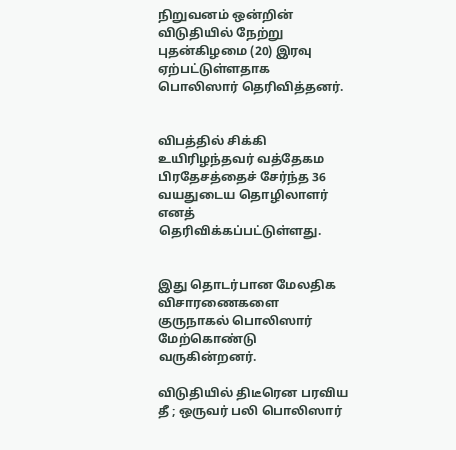நிறுவனம் ஒன்றின் விடுதியில் நேற்று புதன்கிழமை (20) இரவு ஏற்பட்டுள்ளதாக பொலிஸார் தெரிவித்தனர்.


விபத்தில் சிக்கி உயிரிழந்தவர் வத்தேகம பிரதேசத்தைச் சேர்ந்த 36 வயதுடைய தொழிலாளர் எனத் தெரிவிக்கப்பட்டுள்ளது.


இது தொடர்பான மேலதிக விசாரணைகளை குருநாகல் பொலிஸார் மேற்கொண்டு வருகின்றனர்.

விடுதியில் திடீரென பரவிய தீ ; ஒருவர் பலி பொலிஸார்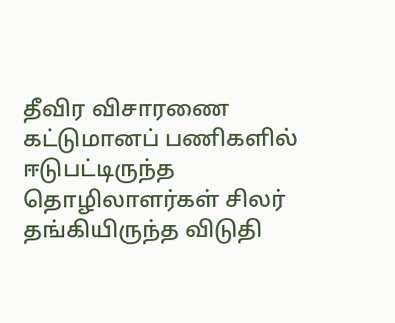தீவிர விசாரணை கட்டுமானப் பணிகளில் ஈடுபட்டிருந்த தொழிலாளர்கள் சிலர் தங்கியிருந்த விடுதி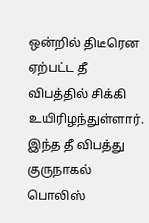ஒன்றில் திடீரென  ஏற்பட்ட தீ விபத்தில் சிக்கி உயிரிழந்துள்ளார். இந்த தீ விபத்து  குருநாகல் பொலிஸ்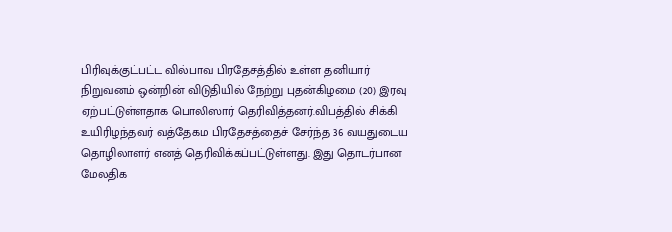பிரிவுக்குட்பட்ட வில்பாவ பிரதேசத்தில் உள்ள தனியார் நிறுவனம் ஒன்றின் விடுதியில் நேற்று புதன்கிழமை (20) இரவு ஏற்பட்டுள்ளதாக பொலிஸார் தெரிவித்தனர்.விபத்தில் சிக்கி உயிரிழந்தவர் வத்தேகம பிரதேசத்தைச் சேர்ந்த 36 வயதுடைய தொழிலாளர் எனத் தெரிவிக்கப்பட்டுள்ளது. இது தொடர்பான மேலதிக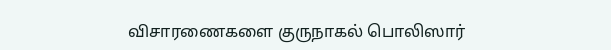விசாரணைகளை குருநாகல் பொலிஸார்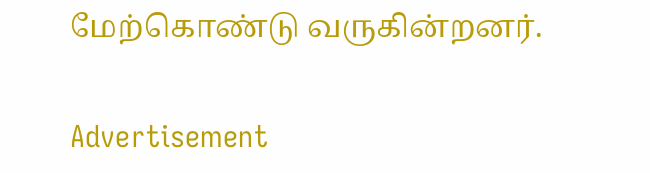மேற்கொண்டு வருகின்றனர்.

Advertisement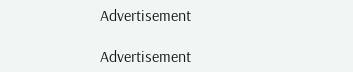Advertisement

Advertisement